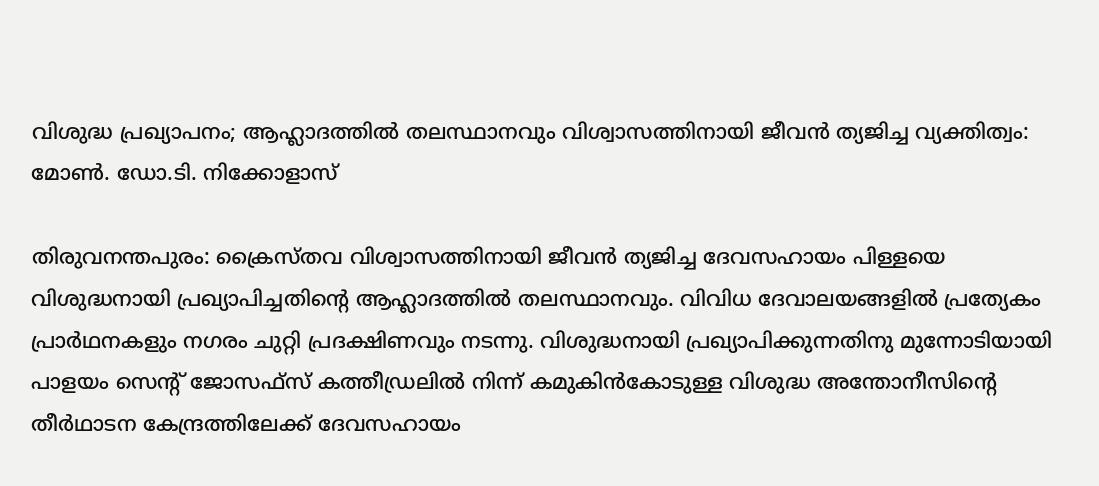വിശുദ്ധ പ്രഖ്യാപനം; ആഹ്ലാദത്തിൽ തലസ്ഥാനവും വിശ്വാസത്തിനായി ജീവൻ ത്യജിച്ച വ്യക്തിത്വം: മോണ്‍. ഡോ.ടി. നിക്കോളാസ്

തിരുവനന്തപുരം: ക്രൈസ്തവ വിശ്വാസത്തിനായി ജീവൻ ത്യജിച്ച ദേവസഹായം പിള്ളയെ വിശുദ്ധനായി പ്രഖ്യാപിച്ചതിന്‍റെ ആഹ്ലാദത്തിൽ തലസ്ഥാനവും. വിവിധ ദേവാലയങ്ങളിൽ പ്രത്യേകം പ്രാർഥനകളും നഗരം ചുറ്റി പ്രദക്ഷിണവും നടന്നു. വിശുദ്ധനായി പ്രഖ്യാപിക്കുന്നതിനു മുന്നോടിയായി പാളയം സെന്‍റ് ജോസഫ്‌സ് കത്തീഡ്രലില്‍ നിന്ന് കമുകിന്‍കോടുള്ള വിശുദ്ധ അന്തോനീസിന്‍റെ തീര്‍ഥാടന കേന്ദ്രത്തിലേക്ക് ദേവസഹായം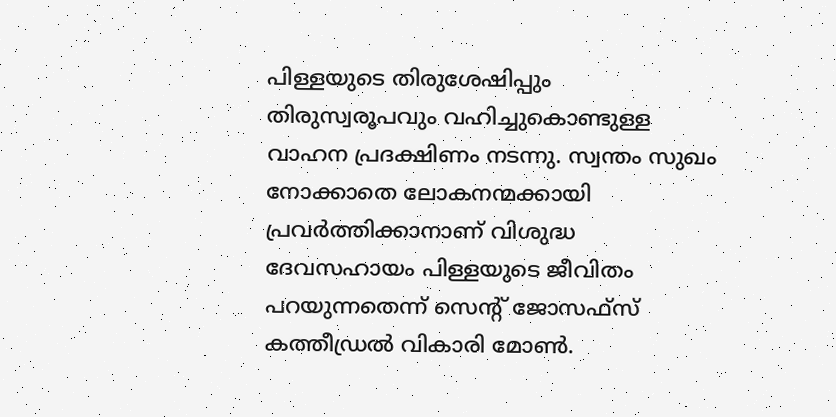പിള്ളയുടെ തിരുശേഷിപ്പും തിരുസ്വരൂപവും വഹിച്ചുകൊണ്ടുള്ള വാഹന പ്രദക്ഷിണം നടന്നു. സ്വന്തം സുഖം നോക്കാതെ ലോകനന്മക്കായി പ്രവര്‍ത്തിക്കാനാണ് വിശുദ്ധ ദേവസഹായം പിള്ളയുടെ ജീവിതം പറയുന്നതെന്ന് സെന്‍റ് ജോസഫ്‌സ് കത്തീഡ്രല്‍ വികാരി മോണ്‍.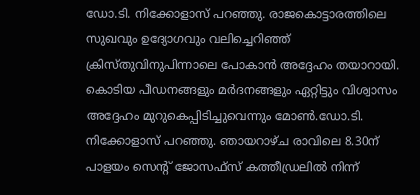ഡോ.ടി. നിക്കോളാസ് പറഞ്ഞു. രാജകൊട്ടാരത്തിലെ സുഖവും ഉദ്യോഗവും വലിച്ചെറിഞ്ഞ് ക്രിസ്തുവിനുപിന്നാലെ പോകാന്‍ അദ്ദേഹം തയാറായി. കൊടിയ പീഡനങ്ങളും മര്‍ദനങ്ങളും ഏറ്റിട്ടും വിശ്വാസം അദ്ദേഹം മുറുകെപ്പിടിച്ചുവെന്നും മോണ്‍.ഡോ.ടി. നിക്കോളാസ് പറഞ്ഞു. ഞായറാഴ്ച രാവിലെ 8.30ന് പാളയം സെന്‍റ് ജോസഫ്‌സ് കത്തീഡ്രലില്‍ നിന്ന്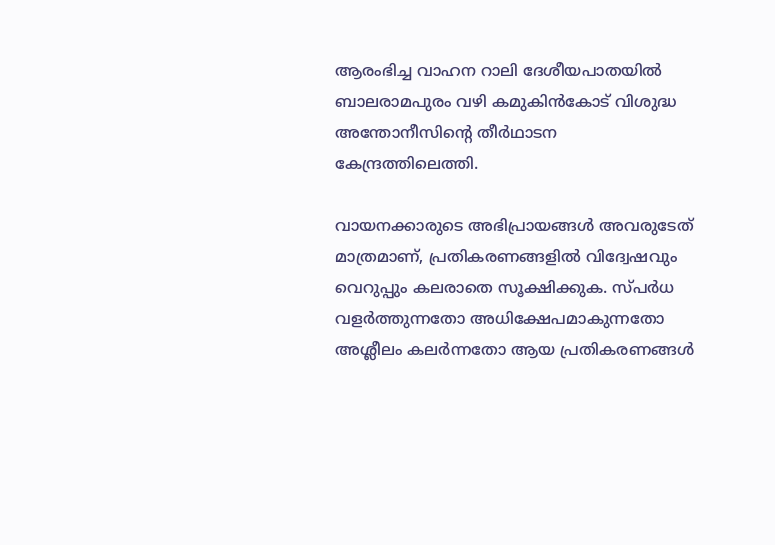ആരംഭിച്ച വാഹന റാലി ദേശീയപാതയില്‍ ബാലരാമപുരം വഴി കമുകിന്‍കോട് വിശുദ്ധ അന്തോനീസിന്‍റെ തീര്‍ഥാടന കേന്ദ്രത്തിലെത്തി.

വായനക്കാരുടെ അഭിപ്രായങ്ങള്‍ അവരുടേത് മാത്രമാണ്, പ്രതികരണങ്ങളിൽ വിദ്വേഷവും വെറുപ്പും കലരാതെ സൂക്ഷിക്കുക. സ്പർധ വളർത്തുന്നതോ അധിക്ഷേപമാകുന്നതോ അശ്ലീലം കലർന്നതോ ആയ പ്രതികരണങ്ങൾ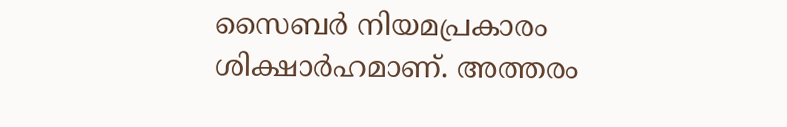സൈബർ നിയമപ്രകാരം ശിക്ഷാർഹമാണ്. അത്തരം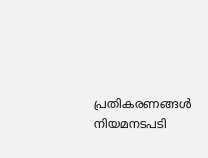പ്രതികരണങ്ങൾ നിയമനടപടി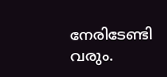നേരിടേണ്ടി വരും.